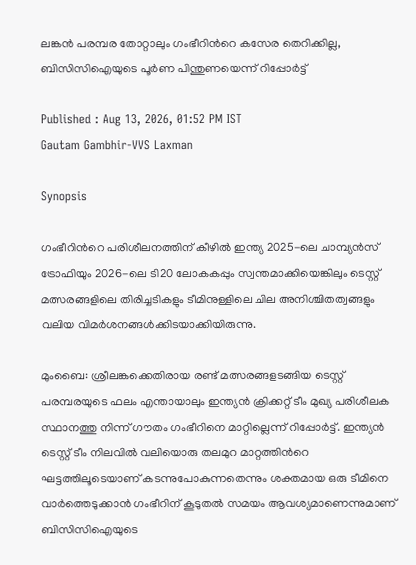ലങ്കൻ പരമ്പര തോറ്റാലും ഗംഭീറിന്‍റെ കസേര തെറിക്കില്ല, ബിസിസിഐയുടെ പൂര്‍ണ പിന്തുണയെന്ന് റിപ്പോര്‍ട്ട്

Published : Aug 13, 2026, 01:52 PM IST
Gautam Gambhir-VVS Laxman

Synopsis

ഗംഭീറിന്‍റെ പരിശീലനത്തിന് കീഴിൽ ഇന്ത്യ 2025-ലെ ചാമ്പ്യൻസ് ട്രോഫിയും 2026-ലെ ടി20 ലോകകപ്പും സ്വന്തമാക്കിയെങ്കിലും ടെസ്റ്റ് മത്സരങ്ങളിലെ തിരിച്ചടികളും ടീമിനുള്ളിലെ ചില അനിശ്ചിതത്വങ്ങളും വലിയ വിമർശനങ്ങൾക്കിടയാക്കിയിരുന്നു.

മുംബൈ: ശ്രീലങ്കക്കെതിരായ രണ്ട് മത്സരങ്ങളടങ്ങിയ ടെസ്റ്റ് പരമ്പരയുടെ ഫലം എന്തായാലും ഇന്ത്യൻ ക്രിക്കറ്റ് ടീം മുഖ്യ പരിശീലക സ്ഥാനത്തു നിന്ന് ഗൗതം ഗംഭീറിനെ മാറ്റില്ലെന്ന് റിപ്പോർട്ട്. ഇന്ത്യൻ ടെസ്റ്റ് ടീം നിലവിൽ വലിയൊരു തലമുറ മാറ്റത്തിന്‍റെ ഘട്ടത്തിലൂടെയാണ് കടന്നുപോകുന്നതെന്നും ശക്തമായ ഒരു ടീമിനെ വാർത്തെടുക്കാൻ ഗംഭീറിന് കൂടുതൽ സമയം ആവശ്യമാണെന്നുമാണ് ബിസിസിഐയുടെ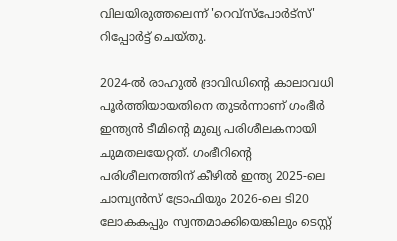വിലയിരുത്തലെന്ന് 'റെവ്‌സ്പോർട്സ്' റിപ്പോർട്ട് ചെയ്തു.

2024-ൽ രാഹുൽ ദ്രാവിഡിന്‍റെ കാലാവധി പൂർത്തിയായതിനെ തുടർന്നാണ് ഗംഭീർ ഇന്ത്യൻ ടീമിന്‍റെ മുഖ്യ പരിശീലകനായി ചുമതലയേറ്റത്. ഗംഭീറിന്‍റെ പരിശീലനത്തിന് കീഴിൽ ഇന്ത്യ 2025-ലെ ചാമ്പ്യൻസ് ട്രോഫിയും 2026-ലെ ടി20 ലോകകപ്പും സ്വന്തമാക്കിയെങ്കിലും ടെസ്റ്റ്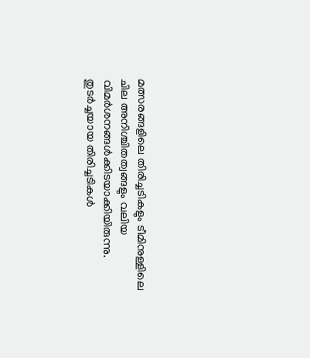മത്സരങ്ങളിലെ തിരിച്ചടികളും ടീമിനുള്ളിലെ ചില അനിശ്ചിതത്വങ്ങളും വലിയ വിമർശനങ്ങൾക്കിടയാക്കിയിരുന്നു. തുടർച്ചയായ തിരിച്ചടികൾ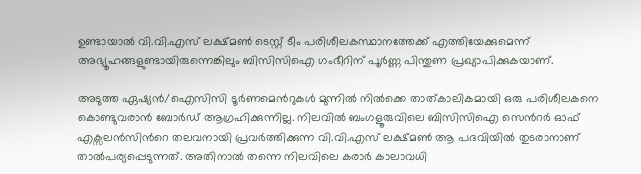ഉണ്ടായാൽ വി.വി.എസ് ലക്ഷ്മൺ ടെസ്റ്റ് ടീം പരിശീലകസ്ഥാനത്തേക്ക് എത്തിയേക്കുമെന്ന് അഭ്യൂഹങ്ങളുണ്ടായിരുന്നെങ്കിലും ബിസിസിഐ ഗംഭീറിന് പൂർണ്ണ പിന്തുണ പ്രഖ്യാപിക്കുകയാണ്.

അടുത്ത ഏഷ്യൻ/ഐസിസി ടൂർണമെന്‍റുകൾ മുന്നിൽ നിൽക്കെ താത്കാലികമായി ഒരു പരിശീലകനെ കൊണ്ടുവരാൻ ബോർഡ് ആഗ്രഹിക്കുന്നില്ല. നിലവിൽ ബംഗളൂരുവിലെ ബിസിസിഐ സെന്‍റർ ഓഫ് എക്സലൻസിന്‍റെ തലവനായി പ്രവർത്തിക്കുന്ന വി.വി.എസ് ലക്ഷ്മൺ ആ പദവിയിൽ തുടരാനാണ് താൽപര്യപ്പെടുന്നത്. അതിനാൽ തന്നെ നിലവിലെ കരാർ കാലാവധി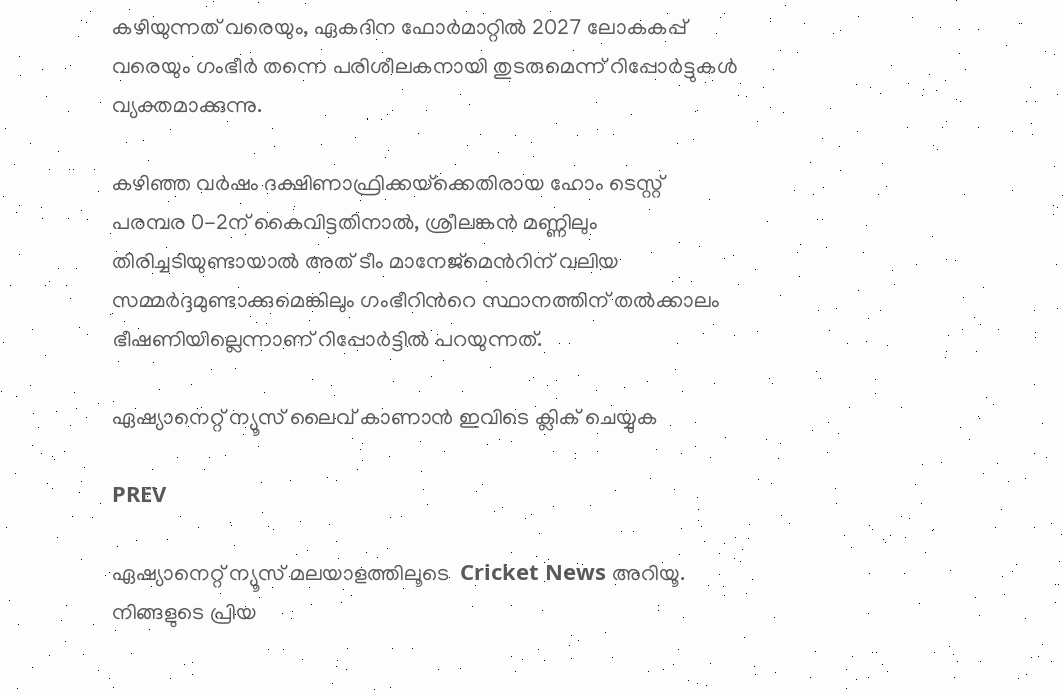കഴിയുന്നത് വരെയും, ഏകദിന ഫോർമാറ്റിൽ 2027 ലോകകപ്പ് വരെയും ഗംഭീർ തന്നെ പരിശീലകനായി തുടരുമെന്ന് റിപ്പോർട്ടുകൾ വ്യക്തമാക്കുന്നു.

കഴിഞ്ഞ വർഷം ദക്ഷിണാഫ്രിക്കയ്‌ക്കെതിരായ ഹോം ടെസ്റ്റ് പരമ്പര 0-2ന് കൈവിട്ടതിനാൽ, ശ്രീലങ്കൻ മണ്ണിലും തിരിച്ചടിയുണ്ടായാൽ അത് ടീം മാനേജ്‌മെന്‍റിന് വലിയ സമ്മർദ്ദമുണ്ടാക്കുമെങ്കിലും ഗംഭീറിന്‍റെ സ്ഥാനത്തിന് തൽക്കാലം ഭീഷണിയില്ലെന്നാണ് റിപ്പോര്‍ട്ടില്‍ പറയുന്നത്.

ഏഷ്യാനെറ്റ് ന്യൂസ് ലൈവ് കാണാന്‍ ഇവിടെ ക്ലിക് ചെയ്യുക

PREV

ഏഷ്യാനെറ്റ് ന്യൂസ് മലയാളത്തിലൂടെ  Cricket News അറിയൂ.  നിങ്ങളുടെ പ്രിയ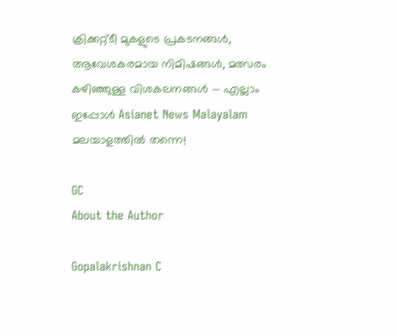ക്രിക്കറ്റ്ടീ മുകളുടെ പ്രകടനങ്ങൾ, ആവേശകരമായ നിമിഷങ്ങൾ, മത്സരം കഴിഞ്ഞുള്ള വിശകലനങ്ങൾ — എല്ലാം ഇപ്പോൾ Asianet News Malayalam മലയാളത്തിൽ തന്നെ!

GC
About the Author

Gopalakrishnan C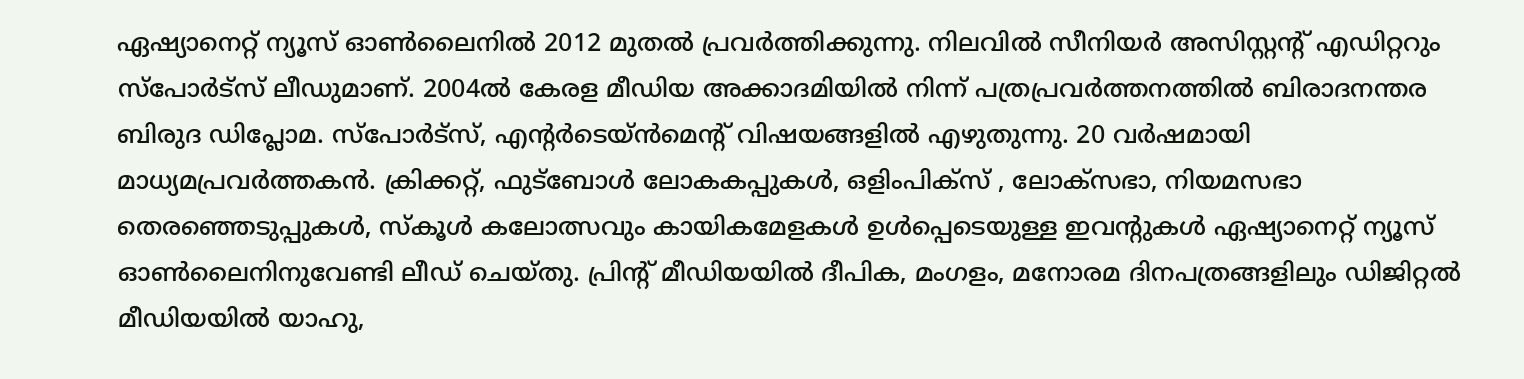ഏഷ്യാനെറ്റ് ന്യൂസ് ഓണ്‍ലൈനില്‍ 2012 മുതല്‍ പ്രവര്‍ത്തിക്കുന്നു. നിലവില്‍ സീനിയര്‍ അസിസ്റ്റന്‍റ് എഡിറ്ററും സ്പോർട്സ് ലീഡുമാണ്. 2004ൽ കേരള മീഡിയ അക്കാദമിയില്‍ നിന്ന് പത്രപ്രവര്‍ത്തനത്തില്‍ ബിരാദനന്തര ബിരുദ ഡിപ്ലോമ. സ്പോര്‍ട്സ്, എന്‍റര്‍ടെയ്ൻമെന്‍റ് വിഷയങ്ങളില്‍ എഴുതുന്നു. 20 വര്‍ഷമായി മാധ്യമപ്രവര്‍ത്തകൻ. ക്രിക്കറ്റ്, ഫുട്ബോള്‍ ലോകകപ്പുകൾ, ഒളിംപിക്സ് , ലോക്സഭാ, നിയമസഭാ തെരഞ്ഞെടുപ്പുകള്‍, സ്കൂള്‍ കലോത്സവും കായികമേളകള്‍ ഉള്‍പ്പെടെയുള്ള ഇവന്‍റുകള്‍ ഏഷ്യാനെറ്റ് ന്യൂസ് ഓണ്‍ലൈനിനുവേണ്ടി ലീഡ് ചെയ്തു. പ്രിന്‍റ് മീഡിയയില്‍ ദീപിക, മംഗളം, മനോരമ ദിനപത്രങ്ങളിലും ഡിജിറ്റൽ മീഡിയയില്‍ യാഹു,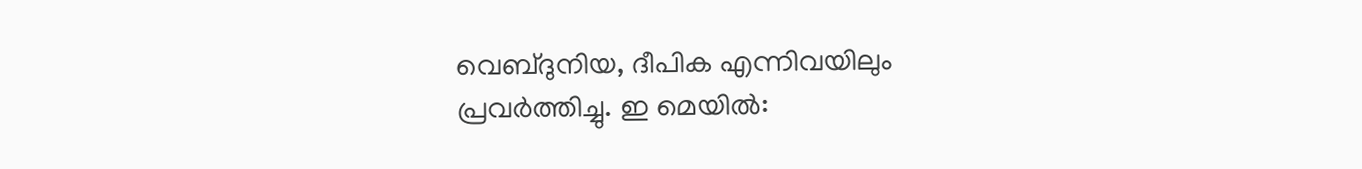വെബ്ദുനിയ, ദീപിക എന്നിവയിലും പ്രവര്‍ത്തിച്ചു. ഇ മെയില്‍: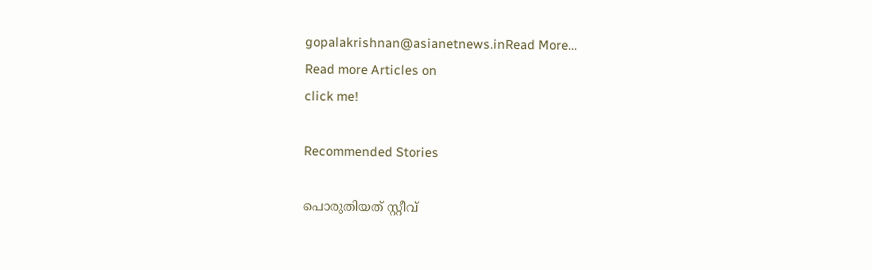gopalakrishnan@asianetnews.inRead More...
Read more Articles on
click me!

Recommended Stories

പൊരുതിയത് സ്റ്റീവ്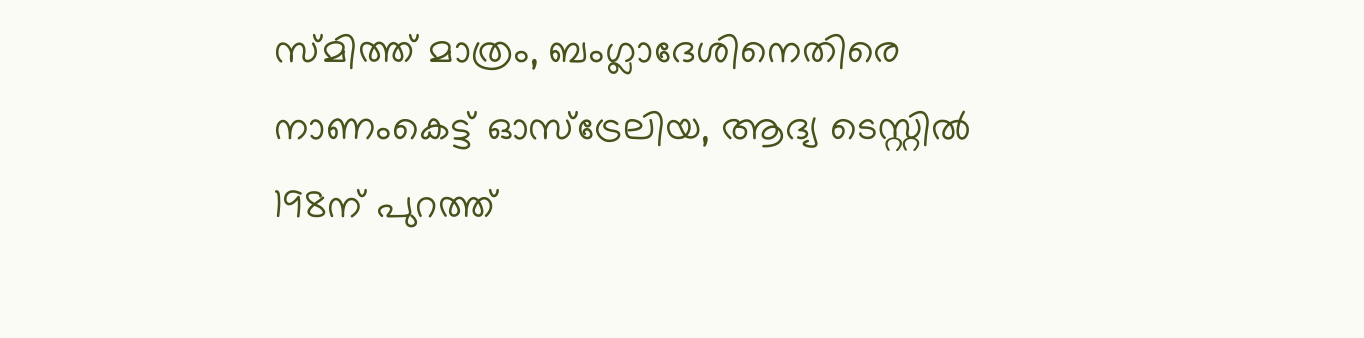സ്മിത്ത് മാത്രം, ബംഗ്ലാദേശിനെതിരെ നാണംകെട്ട് ഓസ്ട്രേലിയ, ആദ്യ ടെസ്റ്റില്‍ 198ന് പുറത്ത്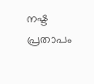നഷ്ട പ്രതാപം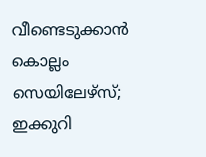വീണ്ടെടുക്കാൻ കൊല്ലം സെയിലേഴ്സ്; ഇക്കുറി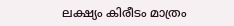ലക്ഷ്യം കിരീടം മാത്രം